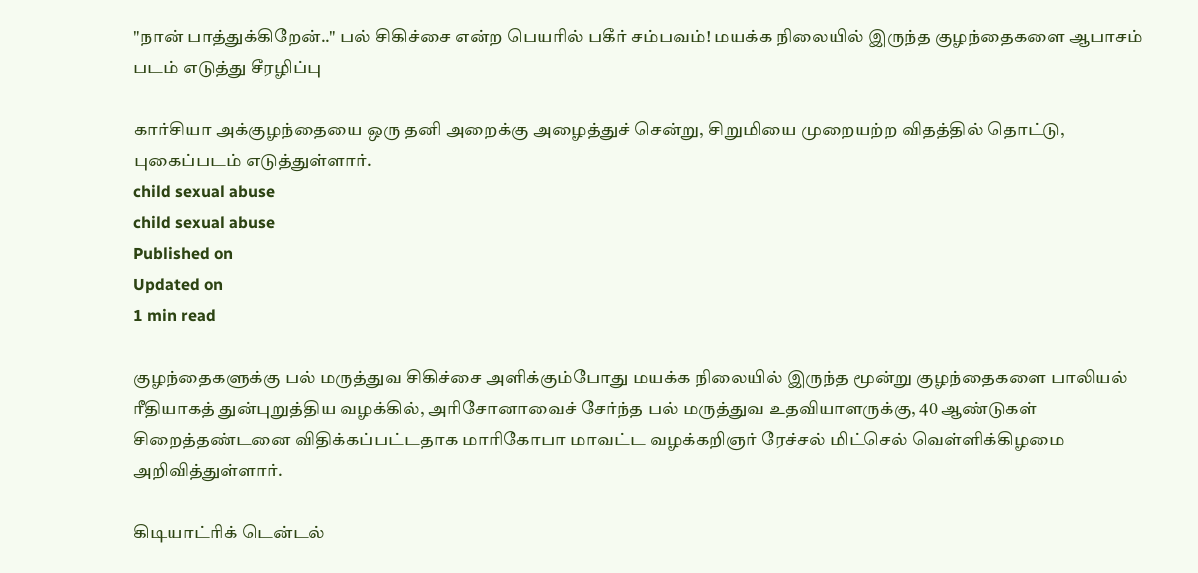"நான் பாத்துக்கிறேன்.." பல் சிகிச்சை என்ற பெயரில் பகீர் சம்பவம்! மயக்க நிலையில் இருந்த குழந்தைகளை ஆபாசம் படம் எடுத்து சீரழிப்பு

கார்சியா அக்குழந்தையை ஒரு தனி அறைக்கு அழைத்துச் சென்று, சிறுமியை முறையற்ற விதத்தில் தொட்டு, புகைப்படம் எடுத்துள்ளார்.
child sexual abuse
child sexual abuse
Published on
Updated on
1 min read

குழந்தைகளுக்கு பல் மருத்துவ சிகிச்சை அளிக்கும்போது மயக்க நிலையில் இருந்த மூன்று குழந்தைகளை பாலியல் ரீதியாகத் துன்புறுத்திய வழக்கில், அரிசோனாவைச் சேர்ந்த பல் மருத்துவ உதவியாளருக்கு, 40 ஆண்டுகள் சிறைத்தண்டனை விதிக்கப்பட்டதாக மாரிகோபா மாவட்ட வழக்கறிஞர் ரேச்சல் மிட்செல் வெள்ளிக்கிழமை அறிவித்துள்ளார்.

கிடியாட்ரிக் டென்டல்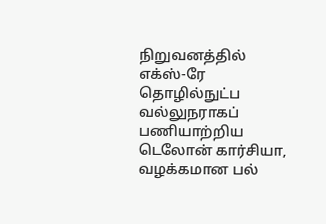நிறுவனத்தில் எக்ஸ்-ரே தொழில்நுட்ப வல்லுநராகப் பணியாற்றிய டெலோன் கார்சியா, வழக்கமான பல்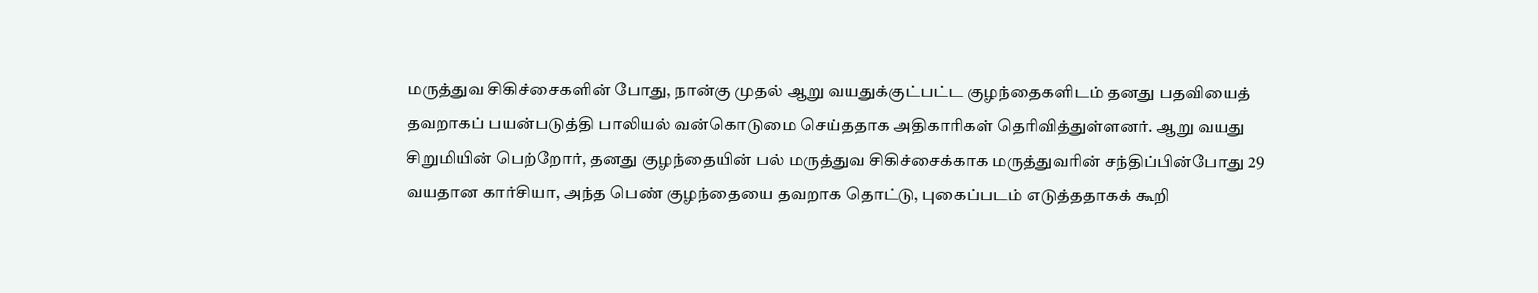மருத்துவ சிகிச்சைகளின் போது, நான்கு முதல் ஆறு வயதுக்குட்பட்ட குழந்தைகளிடம் தனது பதவியைத் தவறாகப் பயன்படுத்தி பாலியல் வன்கொடுமை செய்ததாக அதிகாரிகள் தெரிவித்துள்ளனர். ஆறு வயது சிறுமியின் பெற்றோர், தனது குழந்தையின் பல் மருத்துவ சிகிச்சைக்காக மருத்துவரின் சந்திப்பின்போது 29 வயதான கார்சியா, அந்த பெண் குழந்தையை தவறாக தொட்டு, புகைப்படம் எடுத்ததாகக் கூறி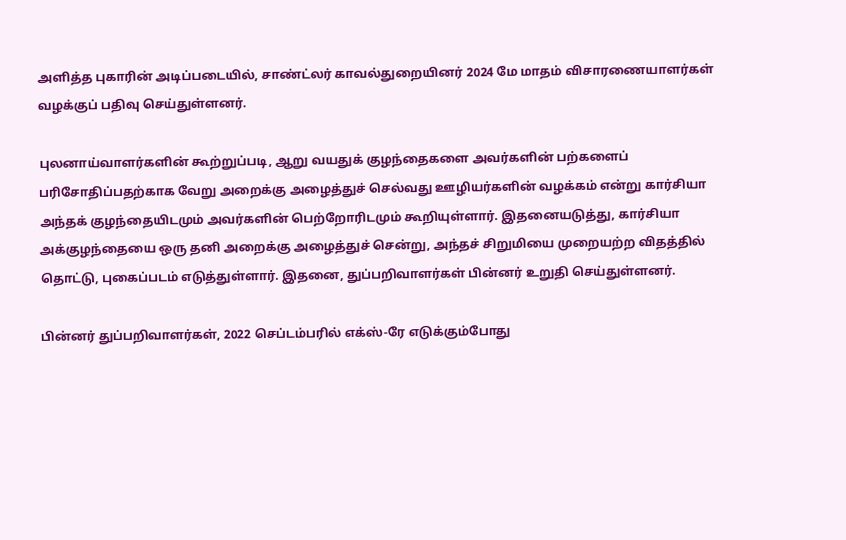அளித்த புகாரின் அடிப்படையில், சாண்ட்லர் காவல்துறையினர் 2024 மே மாதம் விசாரணையாளர்கள் வழக்குப் பதிவு செய்துள்ளனர்.

புலனாய்வாளர்களின் கூற்றுப்படி, ஆறு வயதுக் குழந்தைகளை அவர்களின் பற்களைப் பரிசோதிப்பதற்காக வேறு அறைக்கு அழைத்துச் செல்வது ஊழியர்களின் வழக்கம் என்று கார்சியா அந்தக் குழந்தையிடமும் அவர்களின் பெற்றோரிடமும் கூறியுள்ளார். இதனையடுத்து, கார்சியா அக்குழந்தையை ஒரு தனி அறைக்கு அழைத்துச் சென்று, அந்தச் சிறுமியை முறையற்ற விதத்தில் தொட்டு, புகைப்படம் எடுத்துள்ளார். இதனை, துப்பறிவாளர்கள் பின்னர் உறுதி செய்துள்ளனர்.

பின்னர் துப்பறிவாளர்கள், 2022 செப்டம்பரில் எக்ஸ்-ரே எடுக்கும்போது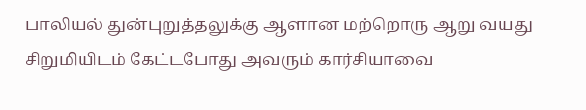பாலியல் துன்புறுத்தலுக்கு ஆளான மற்றொரு ஆறு வயது சிறுமியிடம் கேட்டபோது அவரும் கார்சியாவை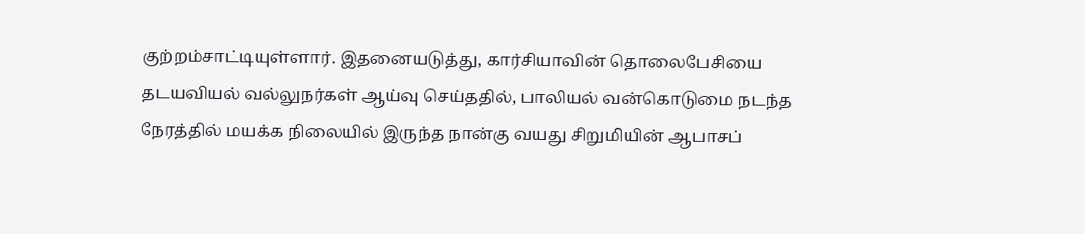குற்றம்சாட்டியுள்ளார். இதனையடுத்து, கார்சியாவின் தொலைபேசியை தடயவியல் வல்லுநர்கள் ஆய்வு செய்ததில், பாலியல் வன்கொடுமை நடந்த நேரத்தில் மயக்க நிலையில் இருந்த நான்கு வயது சிறுமியின் ஆபாசப்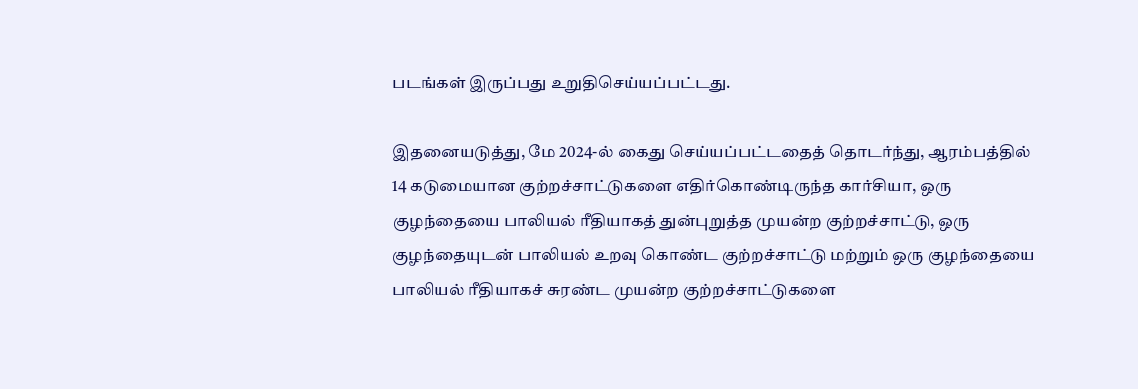படங்கள் இருப்பது உறுதிசெய்யப்பட்டது.

இதனையடுத்து, மே 2024-ல் கைது செய்யப்பட்டதைத் தொடர்ந்து, ஆரம்பத்தில் 14 கடுமையான குற்றச்சாட்டுகளை எதிர்கொண்டிருந்த கார்சியா, ஒரு குழந்தையை பாலியல் ரீதியாகத் துன்புறுத்த முயன்ற குற்றச்சாட்டு, ஒரு குழந்தையுடன் பாலியல் உறவு கொண்ட குற்றச்சாட்டு மற்றும் ஒரு குழந்தையை பாலியல் ரீதியாகச் சுரண்ட முயன்ற குற்றச்சாட்டுகளை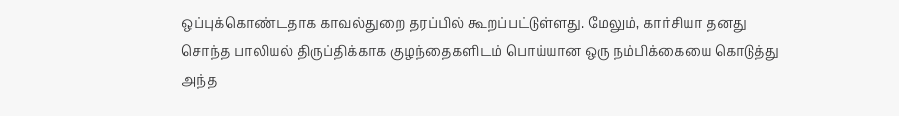ஒப்புக்கொண்டதாக காவல்துறை தரப்பில் கூறப்பட்டுள்ளது. மேலும், கார்சியா தனது சொந்த பாலியல் திருப்திக்காக குழந்தைகளிடம் பொய்யான ஒரு நம்பிக்கையை கொடுத்து அந்த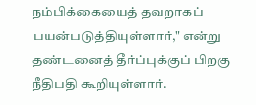நம்பிக்கையைத் தவறாகப் பயன்படுத்தியுள்ளார்," என்று தண்டனைத் தீர்ப்புக்குப் பிறகு நீதிபதி கூறியுள்ளார்.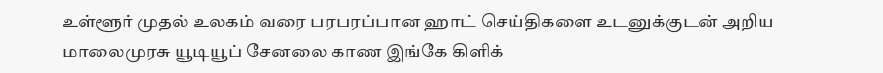உள்ளூர் முதல் உலகம் வரை பரபரப்பான ஹாட் செய்திகளை உடனுக்குடன் அறிய மாலைமுரசு யூடியூப் சேனலை காண இங்கே கிளிக்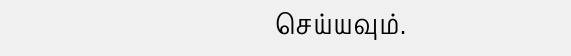செய்யவும்.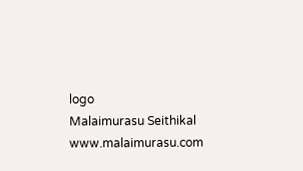logo
Malaimurasu Seithikal
www.malaimurasu.com